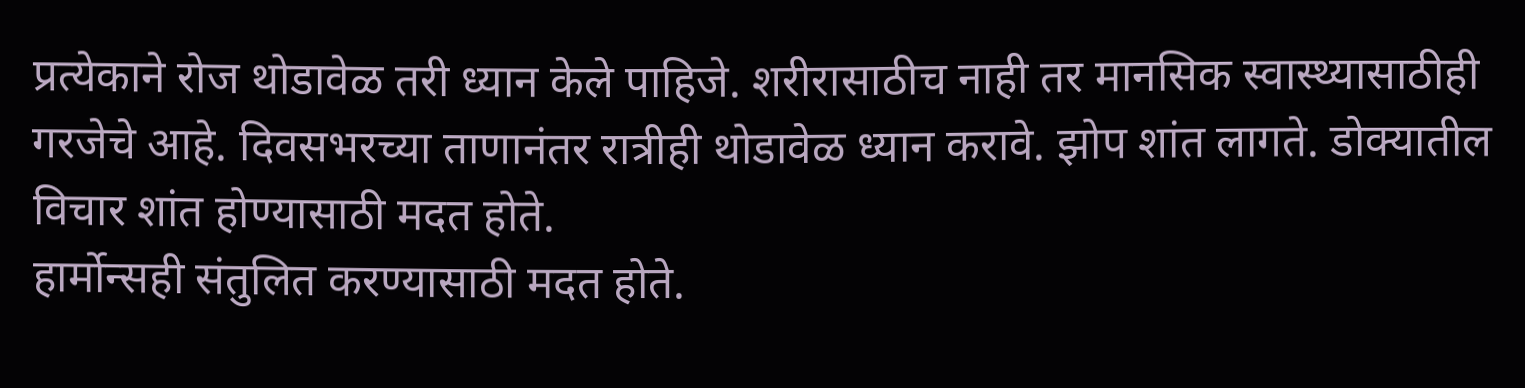प्रत्येकाने रोज थोडावेळ तरी ध्यान केले पाहिजे. शरीरासाठीच नाही तर मानसिक स्वास्थ्यासाठीही गरजेचे आहे. दिवसभरच्या ताणानंतर रात्रीही थोडावेळ ध्यान करावे. झोप शांत लागते. डोक्यातील विचार शांत होण्यासाठी मदत होते.
हार्मोन्सही संतुलित करण्यासाठी मदत होते.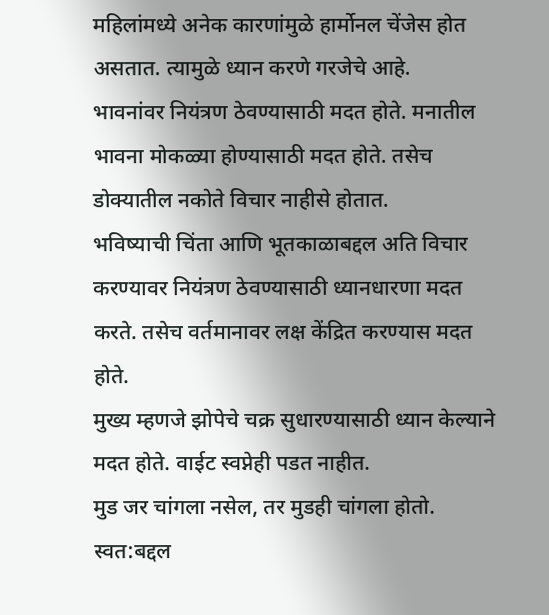महिलांमध्ये अनेक कारणांमुळे हार्मोनल चेंजेस होत असतात. त्यामुळे ध्यान करणे गरजेचे आहे.
भावनांवर नियंत्रण ठेवण्यासाठी मदत होते. मनातील भावना मोकळ्या होण्यासाठी मदत होते. तसेच डोक्यातील नकोते विचार नाहीसे होतात.
भविष्याची चिंता आणि भूतकाळाबद्दल अति विचार करण्यावर नियंत्रण ठेवण्यासाठी ध्यानधारणा मदत करते. तसेच वर्तमानावर लक्ष केंद्रित करण्यास मदत होते.
मुख्य म्हणजे झोपेचे चक्र सुधारण्यासाठी ध्यान केल्याने मदत होते. वाईट स्वप्नेही पडत नाहीत.
मुड जर चांगला नसेल, तर मुडही चांगला होतो. स्वत:बद्दल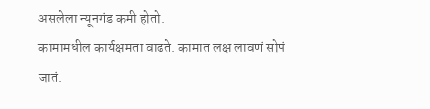असलेला न्यूनगंड कमी होतो.
कामामधील कार्यक्षमता वाढते. कामात लक्ष लावणं सोपं जातं.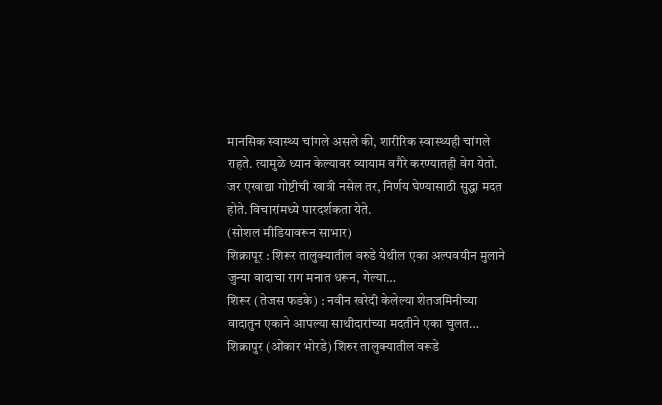मानसिक स्वास्थ्य चांगले असले की, शारीरिक स्वास्थ्यही चांगले राहते. त्यामुळे ध्यान केल्यावर व्यायाम वगैरे करण्यातही वेग येतो.
जर एखाद्या गोष्टीची खात्री नसेल तर, निर्णय घेण्यासाठी सुद्धा मदत होते. विचारांमध्ये पारदर्शकता येते.
(सोशल मीडियावरून साभार)
शिक्रापूर : शिरूर तालुक्यातील वरुडे येथील एका अल्पवयीन मुलाने जुन्या वादाचा राग मनात धरून, गेल्या…
शिरूर (तेजस फडके) : नवीन खरेदी केलेल्या शेतजमिनीच्या वादातुन एकाने आपल्या साथीदारांच्या मदतीने एका चुलत…
शिक्रापुर (ओंकार भोरडे) शिरुर तालुक्यातील वरूडे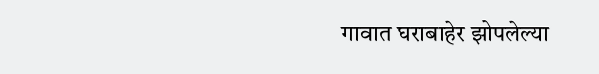गावात घराबाहेर झोपलेल्या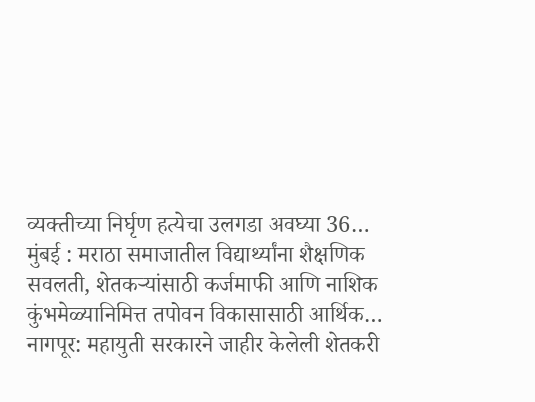व्यक्तीच्या निर्घृण हत्येचा उलगडा अवघ्या 36…
मुंबई : मराठा समाजातील विद्यार्थ्यांना शैक्षणिक सवलती, शेतकऱ्यांसाठी कर्जमाफी आणि नाशिक कुंभमेळ्यानिमित्त तपोवन विकासासाठी आर्थिक…
नागपूर: महायुती सरकारने जाहीर केलेली शेतकरी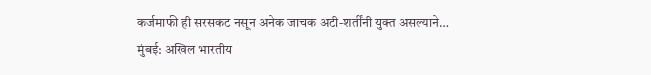कर्जमाफी ही सरसकट नसून अनेक जाचक अटी-शर्तींनी युक्त असल्याने…
मुंबई: अखिल भारतीय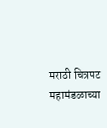मराठी चित्रपट महामंडळाच्या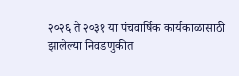२०२६ ते २०३१ या पंचवार्षिक कार्यकाळासाठी झालेल्या निवडणुकीत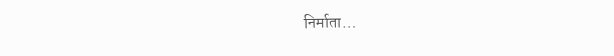निर्माता…